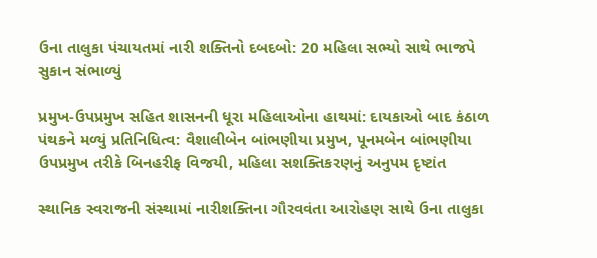ઉના તાલુકા પંચાયતમાં નારી શક્તિનો દબદબો: 20 મહિલા સભ્યો સાથે ભાજપે સુકાન સંભાળ્યું

પ્રમુખ-ઉપપ્રમુખ સહિત શાસનની ધૂરા મહિલાઓના હાથમાં: દાયકાઓ બાદ કંઠાળ પંથકને મળ્યું પ્રતિનિધિત્વ: વૈશાલીબેન બાંભણીયા પ્રમુખ, પૂનમબેન બાંભણીયા ઉપપ્રમુખ તરીકે બિનહરીફ વિજયી, મહિલા સશક્તિકરણનું અનુપમ દૃષ્ટાંત

સ્થાનિક સ્વરાજની સંસ્થામાં નારીશક્તિના ગૌરવવંતા આરોહણ સાથે ઉના તાલુકા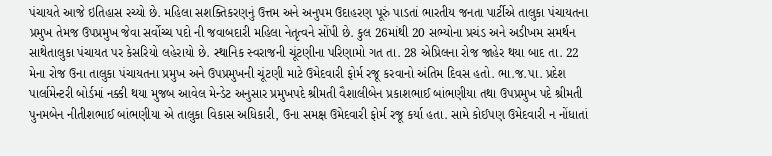પંચાયતે આજે ઇતિહાસ રચ્યો છે. મહિલા સશક્તિકરણનું ઉત્તમ અને અનુપમ ઉદાહરણ પૂરું પાડતાં ભારતીય જનતા પાર્ટીએ તાલુકા પંચાયતના પ્રમુખ તેમજ ઉપપ્રમુખ જેવા સર્વોચ્ચ પદો ની જવાબદારી મહિલા નેતૃત્વને સોંપી છે. કુલ 26માંથી 20 સભ્યોના પ્રચંડ અને અડીખમ સમર્થન સાથેતાલુકા પંચાયત પર કેસરિયો લહેરાયો છે. સ્થાનિક સ્વરાજની ચૂંટણીના પરિણામો ગત તા. 28 એપ્રિલના રોજ જાહેર થયા બાદ તા. 22 મેના રોજ ઉના તાલુકા પંચાયતના પ્રમુખ અને ઉપપ્રમુખની ચૂંટણી માટે ઉમેદવારી ફોર્મ રજૂ કરવાનો અંતિમ દિવસ હતો. ભા.જ.પા. પ્રદેશ પાર્લામેન્ટરી બોર્ડમાં નક્કી થયા મુજબ આવેલ મેન્ડેટ અનુસાર પ્રમુખપદે શ્રીમતી વૈશાલીબેન પ્રકાશભાઈ બાંભણીયા તથા ઉપપ્રમુખ પદે શ્રીમતી પુનમબેન નીતીશભાઈ બાંભણીયા એ તાલુકા વિકાસ અધિકારી, ઉના સમક્ષ ઉમેદવારી ફોર્મ રજૂ કર્યા હતા. સામે કોઈપણ ઉમેદવારી ન નોંધાતાં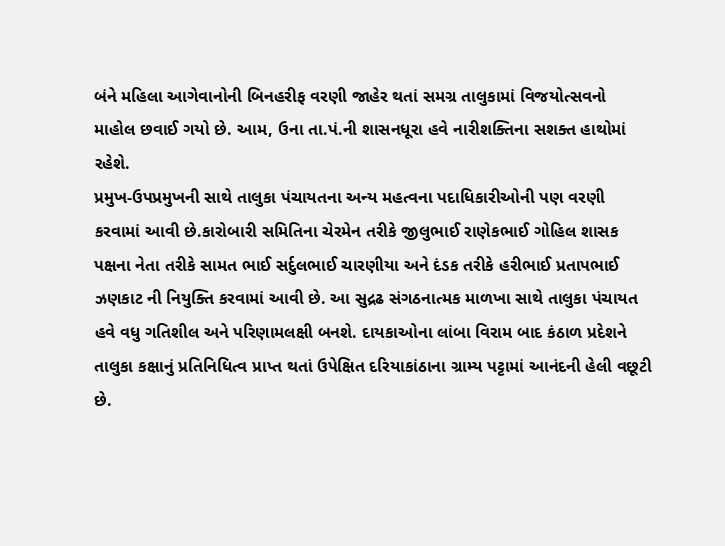બંને મહિલા આગેવાનોની બિનહરીફ વરણી જાહેર થતાં સમગ્ર તાલુકામાં વિજયોત્સવનો માહોલ છવાઈ ગયો છે. આમ, ઉના તા.પં.ની શાસનધૂરા હવે નારીશક્તિના સશક્ત હાથોમાં રહેશે.
પ્રમુખ-ઉપપ્રમુખની સાથે તાલુકા પંચાયતના અન્ય મહત્વના પદાધિકારીઓની પણ વરણી કરવામાં આવી છે.કારોબારી સમિતિના ચેરમેન તરીકે જીલુભાઈ રાણેકભાઈ ગોહિલ શાસક પક્ષના નેતા તરીકે સામત ભાઈ સર્દુલભાઈ ચારણીયા અને દંડક તરીકે હરીભાઈ પ્રતાપભાઈ ઝણકાટ ની નિયુક્તિ કરવામાં આવી છે. આ સુદ્રઢ સંગઠનાત્મક માળખા સાથે તાલુકા પંચાયત હવે વધુ ગતિશીલ અને પરિણામલક્ષી બનશે. દાયકાઓના લાંબા વિરામ બાદ કંઠાળ પ્રદેશને તાલુકા કક્ષાનું પ્રતિનિધિત્વ પ્રાપ્ત થતાં ઉપેક્ષિત દરિયાકાંઠાના ગ્રામ્ય પટ્ટામાં આનંદની હેલી વછૂટી છે.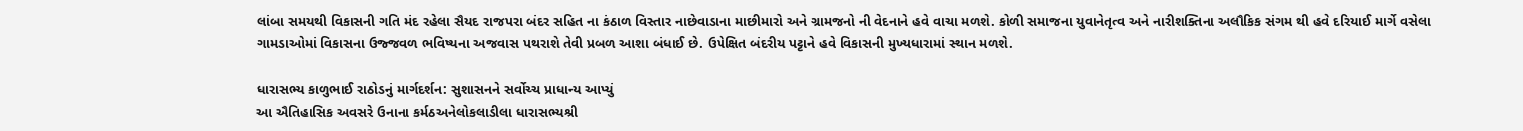લાંબા સમયથી વિકાસની ગતિ મંદ રહેલા સૈયદ રાજપરા બંદર સહિત ના કંઠાળ વિસ્તાર નાછેવાડાના માછીમારો અને ગ્રામજનો ની વેદનાને હવે વાચા મળશે. કોળી સમાજના યુવાનેતૃત્વ અને નારીશક્તિના અલૌકિક સંગમ થી હવે દરિયાઈ માર્ગે વસેલા ગામડાઓમાં વિકાસના ઉજ્જવળ ભવિષ્યના અજવાસ પથરાશે તેવી પ્રબળ આશા બંધાઈ છે. ઉપેક્ષિત બંદરીય પટ્ટાને હવે વિકાસની મુખ્યધારામાં સ્થાન મળશે.

ધારાસભ્ય કાળુભાઈ રાઠોડનું માર્ગદર્શન: સુશાસનને સર્વોચ્ચ પ્રાધાન્ય આપ્યું
આ ઐતિહાસિક અવસરે ઉનાના કર્મઠઅનેલોકલાડીલા ધારાસભ્યશ્રી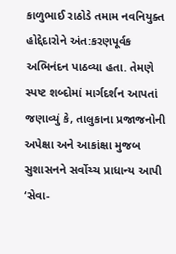કાળુભાઈ રાઠોડે તમામ નવનિયુક્ત હોદ્દેદારોને અંત:કરણપૂર્વક અભિનંદન પાઠવ્યા હતા. તેમણે સ્પષ્ટ શબ્દોમાં માર્ગદર્શન આપતાં જણાવ્યું કે, તાલુકાના પ્રજાજનોની અપેક્ષા અને આકાંક્ષા મુજબ સુશાસનને સર્વોચ્ચ પ્રાધાન્ય આપી ‘સેવા-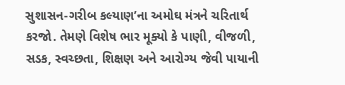સુશાસન-ગરીબ કલ્યાણ’ના અમોઘ મંત્રને ચરિતાર્થ કરજો. તેમણે વિશેષ ભાર મૂક્યો કે પાણી, વીજળી, સડક, સ્વચ્છતા, શિક્ષણ અને આરોગ્ય જેવી પાયાની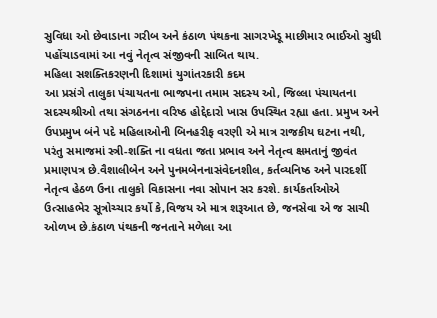સુવિધા ઓ છેવાડાના ગરીબ અને કંઠાળ પંથકના સાગરખેડૂ માછીમાર ભાઈઓ સુધી પહોંચાડવામાં આ નવું નેતૃત્વ સંજીવની સાબિત થાય.
મહિલા સશક્તિકરણની દિશામાં યુગાંતરકારી કદમ
આ પ્રસંગે તાલુકા પંચાયતના ભાજપના તમામ સદસ્ય ઓ, જિલ્લા પંચાયતના સદસ્યશ્રીઓ તથા સંગઠનના વરિષ્ઠ હોદ્દેદારો ખાસ ઉપસ્થિત રહ્યા હતા. પ્રમુખ અને ઉપપ્રમુખ બંને પદે મહિલાઓની બિનહરીફ વરણી એ માત્ર રાજકીય ઘટના નથી, પરંતુ સમાજમાં સ્ત્રી-શક્તિ ના વધતા જતા પ્રભાવ અને નેતૃત્વ ક્ષમતાનું જીવંત પ્રમાણપત્ર છે.વૈશાલીબેન અને પુનમબેનનાસંવેદનશીલ, કર્તવ્યનિષ્ઠ અને પારદર્શી નેતૃત્વ હેઠળ ઉના તાલુકો વિકાસના નવા સોપાન સર કરશે. કાર્યકર્તાઓએ ઉત્સાહભેર સૂત્રોચ્ચાર કર્યો કે,વિજય એ માત્ર શરૂઆત છે, જનસેવા એ જ સાચી ઓળખ છે.કંઠાળ પંથકની જનતાને મળેલા આ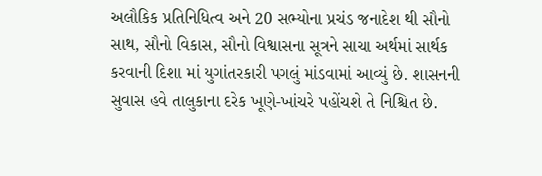અલૌકિક પ્રતિનિધિત્વ અને 20 સભ્યોના પ્રચંડ જનાદેશ થી સૌનો સાથ, સૌનો વિકાસ, સૌનો વિશ્વાસના સૂત્રને સાચા અર્થમાં સાર્થક કરવાની દિશા માં યુગાંતરકારી પગલું માંડવામાં આવ્યું છે. શાસનની સુવાસ હવે તાલુકાના દરેક ખૂણે-ખાંચરે પહોંચશે તે નિશ્ચિત છે.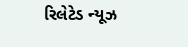રિલેટેડ ન્યૂઝ